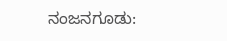ನಂಜನಗೂಡು: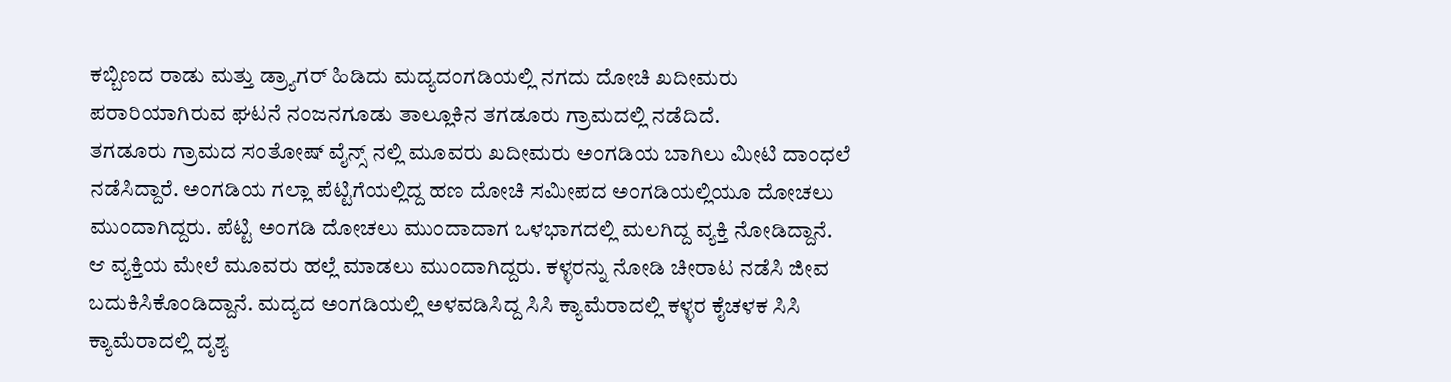ಕಬ್ಬಿಣದ ರಾಡು ಮತ್ತು ಡ್ರ್ಯಾಗರ್ ಹಿಡಿದು ಮದ್ಯದಂಗಡಿಯಲ್ಲಿ ನಗದು ದೋಚಿ ಖದೀಮರು ಪರಾರಿಯಾಗಿರುವ ಘಟನೆ ನಂಜನಗೂಡು ತಾಲ್ಲೂಕಿನ ತಗಡೂರು ಗ್ರಾಮದಲ್ಲಿ ನಡೆದಿದೆ.
ತಗಡೂರು ಗ್ರಾಮದ ಸಂತೋಷ್ ವೈನ್ಸ್ ನಲ್ಲಿ ಮೂವರು ಖದೀಮರು ಅಂಗಡಿಯ ಬಾಗಿಲು ಮೀಟಿ ದಾಂಧಲೆ ನಡೆಸಿದ್ದಾರೆ. ಅಂಗಡಿಯ ಗಲ್ಲಾ ಪೆಟ್ಟಿಗೆಯಲ್ಲಿದ್ದ ಹಣ ದೋಚಿ ಸಮೀಪದ ಅಂಗಡಿಯಲ್ಲಿಯೂ ದೋಚಲು ಮುಂದಾಗಿದ್ದರು. ಪೆಟ್ಟಿ ಅಂಗಡಿ ದೋಚಲು ಮುಂದಾದಾಗ ಒಳಭಾಗದಲ್ಲಿ ಮಲಗಿದ್ದ ವ್ಯಕ್ತಿ ನೋಡಿದ್ದಾನೆ.
ಆ ವ್ಯಕ್ತಿಯ ಮೇಲೆ ಮೂವರು ಹಲ್ಲೆ ಮಾಡಲು ಮುಂದಾಗಿದ್ದರು. ಕಳ್ಳರನ್ನು ನೋಡಿ ಚೀರಾಟ ನಡೆಸಿ ಜೀವ ಬದುಕಿಸಿಕೊಂಡಿದ್ದಾನೆ. ಮದ್ಯದ ಅಂಗಡಿಯಲ್ಲಿ ಅಳವಡಿಸಿದ್ದ ಸಿಸಿ ಕ್ಯಾಮೆರಾದಲ್ಲಿ ಕಳ್ಳರ ಕೈಚಳಕ ಸಿಸಿ ಕ್ಯಾಮೆರಾದಲ್ಲಿ ದೃಶ್ಯ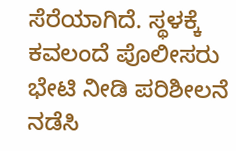ಸೆರೆಯಾಗಿದೆ. ಸ್ಥಳಕ್ಕೆ ಕವಲಂದೆ ಪೊಲೀಸರು ಭೇಟಿ ನೀಡಿ ಪರಿಶೀಲನೆ ನಡೆಸಿ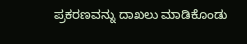ಪ್ರಕರಣವನ್ನು ದಾಖಲು ಮಾಡಿಕೊಂಡು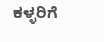ಕಳ್ಳರಿಗೆ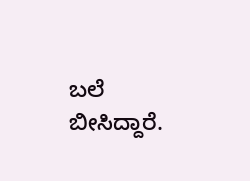ಬಲೆ ಬೀಸಿದ್ದಾರೆ.